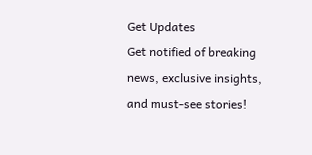Get Updates
Get notified of breaking news, exclusive insights, and must-see stories!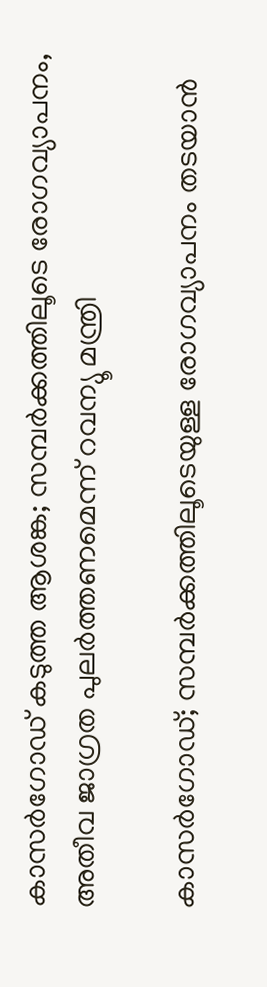കാസർഗോഡ് കടുത്ത ആശങ്ക; സമ്പർക്കത്തിലൂടെ രോഗവ്യാപനം, അതീവ ജാഗ്രത പുലർത്തണമെന്ന് റവന്യൂ മന്ത്രി

കാസർഗോഡ്; സമ്പര്‍ക്കത്തിലൂടെയുള്ള രോഗവ്യാപനം തടയാന്‍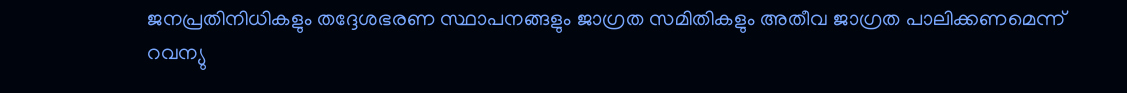ജനപ്രതിനിധികളും തദ്ദേശഭരണ സ്ഥാപനങ്ങളും ജാഗ്രത സമിതികളും അതീവ ജാഗ്രത പാലിക്കണമെന്ന് റവന്യു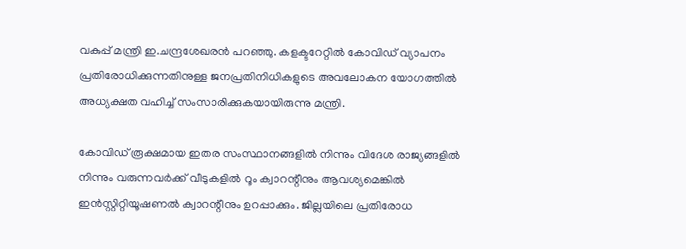വകുപ്പ് മന്ത്രി ഇ.ചന്ദ്രശേഖരന്‍ പറഞ്ഞു. കളക്ടറേറ്റില്‍ കോവിഡ് വ്യാപനം പ്രതിരോധിക്കുന്നതിനുള്ള ജനപ്രതിനിധികളുടെ അവലോകന യോഗത്തില്‍ അധ്യക്ഷത വഹിച്ച് സംസാരിക്കുകയായിരുന്നു മന്ത്രി.

കോവിഡ് രൂക്ഷമായ ഇതര സംസ്ഥാനങ്ങളില്‍ നിന്നും വിദേശ രാജ്യങ്ങളില്‍ നിന്നും വരുന്നവര്‍ക്ക് വീടുകളില്‍ റൂം ക്വാറന്റീനും ആവശ്യമെങ്കില്‍ ഇന്‍സ്റ്റിറ്റിയൂഷണല്‍ ക്വാറന്റീനും ഉറപ്പാക്കും. ജില്ലയിലെ പ്രതിരോധ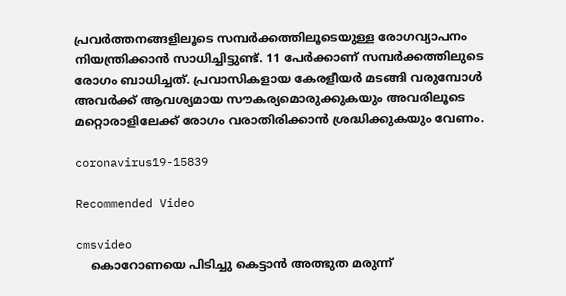പ്രവര്‍ത്തനങ്ങളിലൂടെ സമ്പര്‍ക്കത്തിലൂടെയുള്ള രോഗവ്യാപനം നിയന്ത്രിക്കാന്‍ സാധിച്ചിട്ടുണ്ട്. 11 പേര്‍ക്കാണ് സമ്പര്‍ക്കത്തിലുടെ രോഗം ബാധിച്ചത്. പ്രവാസികളായ കേരളീയര്‍ മടങ്ങി വരുമ്പോള്‍ അവര്‍ക്ക് ആവശ്യമായ സൗകര്യമൊരുക്കുകയും അവരിലൂടെ മറ്റൊരാളിലേക്ക് രോഗം വരാതിരിക്കാന്‍ ശ്രദ്ധിക്കുകയും വേണം.

coronavirus19-15839

Recommended Video

cmsvideo
    കൊറോണയെ പിടിച്ചു കെട്ടാന്‍ അത്ഭുത മരുന്ന്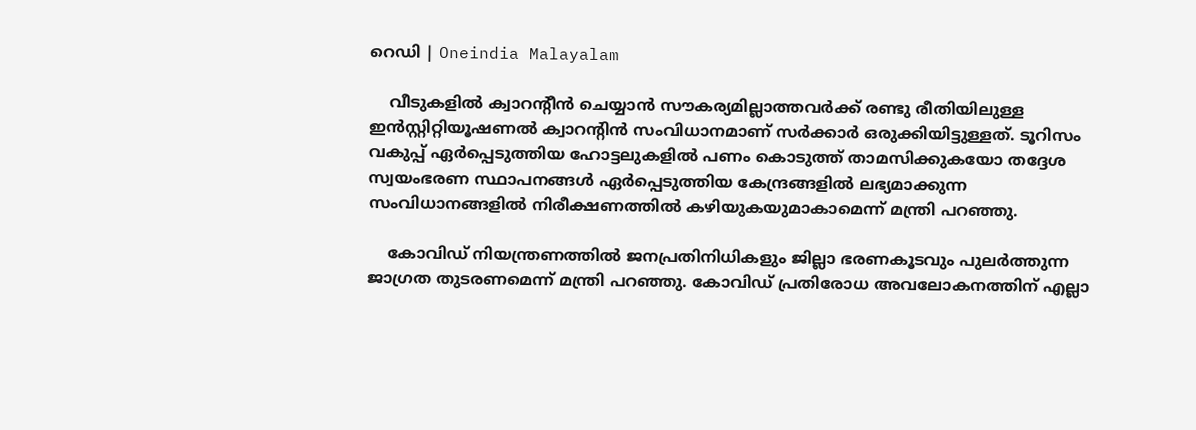റെഡി | Oneindia Malayalam

    വീടുകളില്‍ ക്വാറന്റീന്‍ ചെയ്യാന്‍ സൗകര്യമില്ലാത്തവര്‍ക്ക് രണ്ടു രീതിയിലുള്ള ഇന്‍സ്റ്റിറ്റിയൂഷണല്‍ ക്വാറന്റിന്‍ സംവിധാനമാണ് സര്‍ക്കാര്‍ ഒരുക്കിയിട്ടുള്ളത്. ടൂറിസം വകുപ്പ് ഏര്‍പ്പെടുത്തിയ ഹോട്ടലുകളില്‍ പണം കൊടുത്ത് താമസിക്കുകയോ തദ്ദേശ സ്വയംഭരണ സ്ഥാപനങ്ങള്‍ ഏര്‍പ്പെടുത്തിയ കേന്ദ്രങ്ങളില്‍ ലഭ്യമാക്കുന്ന സംവിധാനങ്ങളില്‍ നിരീക്ഷണത്തില്‍ കഴിയുകയുമാകാമെന്ന് മന്ത്രി പറഞ്ഞു.

    കോവിഡ് നിയന്ത്രണത്തില്‍ ജനപ്രതിനിധികളും ജില്ലാ ഭരണകൂടവും പുലര്‍ത്തുന്ന ജാഗ്രത തുടരണമെന്ന് മന്ത്രി പറഞ്ഞു. കോവിഡ് പ്രതിരോധ അവലോകനത്തിന് എല്ലാ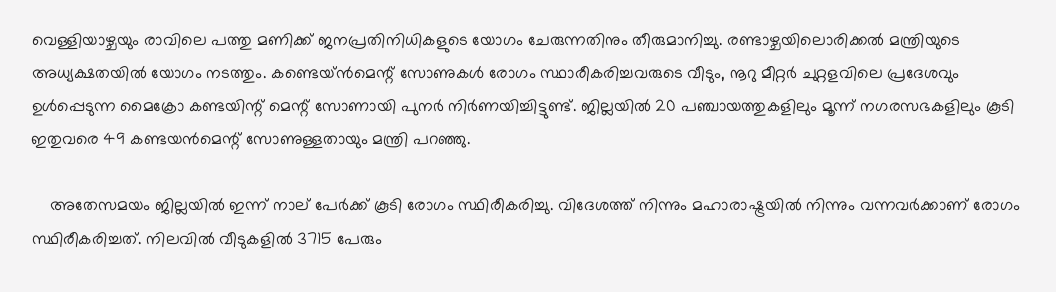വെള്ളിയാഴ്ചയും രാവിലെ പത്തു മണിക്ക് ജനപ്രതിനിധികളുടെ യോഗം ചേരുന്നതിനും തീരുമാനിച്ചു. രണ്ടാഴ്ചയിലൊരിക്കല്‍ മന്ത്രിയുടെ അധ്യക്ഷതയില്‍ യോഗം നടത്തും. കണ്ടെയ്ന്‍മെന്റ് സോണുകള്‍ രോഗം സ്ഥാരീകരിച്ചവരുടെ വീടും, നൂറു മീറ്റര്‍ ചുറ്റളവിലെ പ്രദേശവും ഉള്‍പ്പെടുന്ന മൈക്രോ കണ്ടയിന്റ് മെന്റ് സോണായി പുനര്‍ നിര്‍ണയിച്ചിട്ടുണ്ട്. ജില്ലയില്‍ 20 പഞ്ചായത്തുകളിലും മൂന്ന് നഗരസഭകളിലും കൂടി ഇതുവരെ 49 കണ്ടയന്‍മെന്റ് സോണുള്ളതായും മന്ത്രി പറഞ്ഞു.

    അതേസമയം ജില്ലയിൽ ഇന്ന് നാല് പേർക്ക് കൂടി രോഗം സ്ഥിരീകരിച്ചു. വിദേശത്ത് നിന്നും മഹാരാഷ്ട്രയിൽ നിന്നും വന്നവർക്കാണ് രോഗം സ്ഥിരീകരിച്ചത്. നിലവിൽ വീടുകളില്‍ 3715 പേരും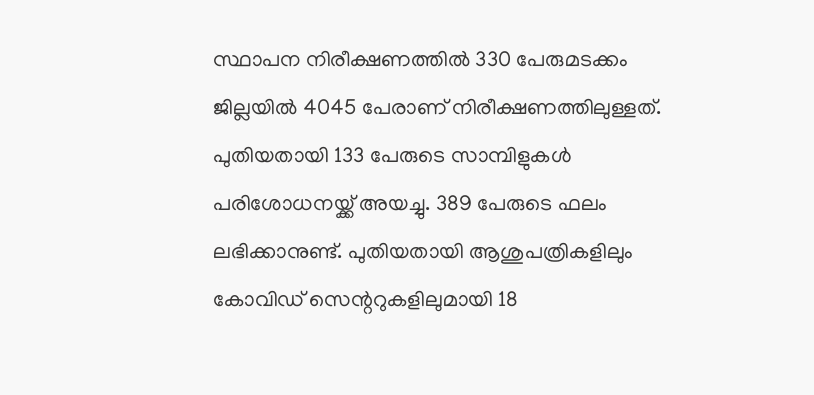സ്ഥാപന നിരീക്ഷണത്തില്‍ 330 പേരുമടക്കം ജില്ലയില്‍ 4045 പേരാണ് നിരീക്ഷണത്തിലുള്ളത്. പുതിയതായി 133 പേരുടെ സാമ്പിളുകള്‍ പരിശോധനയ്ക്ക് അയച്ചു. 389 പേരുടെ ഫലം ലഭിക്കാനുണ്ട്. പുതിയതായി ആശുപത്രികളിലും കോവിഡ് സെന്ററുകളിലുമായി 18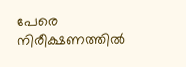പേരെ നിരീക്ഷണത്തില്‍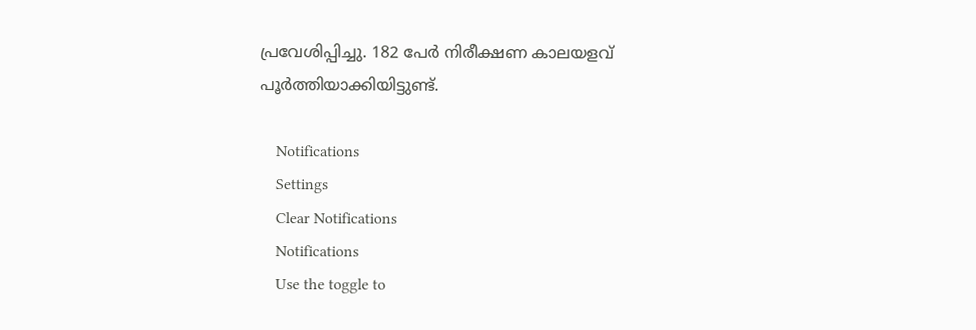പ്രവേശിപ്പിച്ചു. 182 പേര്‍ നിരീക്ഷണ കാലയളവ് പൂര്‍ത്തിയാക്കിയിട്ടുണ്ട്.

    Notifications
    Settings
    Clear Notifications
    Notifications
    Use the toggle to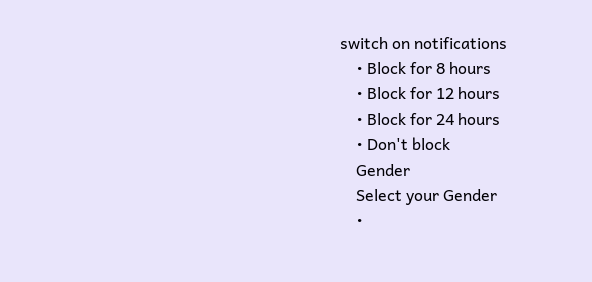switch on notifications
    • Block for 8 hours
    • Block for 12 hours
    • Block for 24 hours
    • Don't block
    Gender
    Select your Gender
    •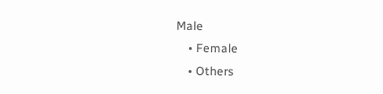Male
    • Female
    • Others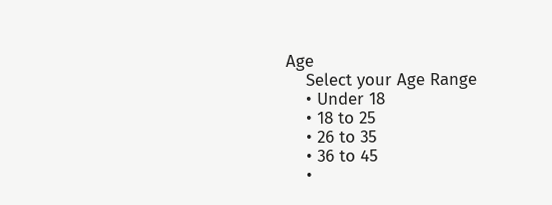Age
    Select your Age Range
    • Under 18
    • 18 to 25
    • 26 to 35
    • 36 to 45
    •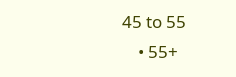45 to 55
    • 55+